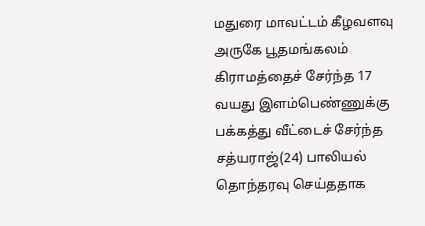மதுரை மாவட்டம் கீழவளவு அருகே பூதமங்கலம் கிராமத்தைச் சேர்ந்த 17 வயது இளம்பெண்ணுக்கு பக்கத்து வீட்டைச் சேர்ந்த சத்யராஜ்(24) பாலியல் தொந்தரவு செய்ததாக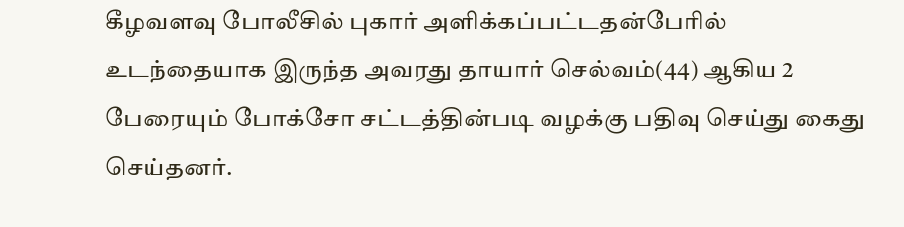கீழவளவு போலீசில் புகார் அளிக்கப்பட்டதன்பேரில் உடந்தையாக இருந்த அவரது தாயார் செல்வம்(44) ஆகிய 2 பேரையும் போக்சோ சட்டத்தின்படி வழக்கு பதிவு செய்து கைது செய்தனர்.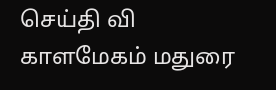செய்தி வி காளமேகம் மதுரை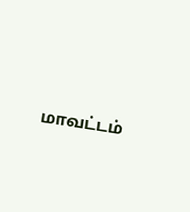மாவட்டம்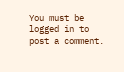You must be logged in to post a comment.